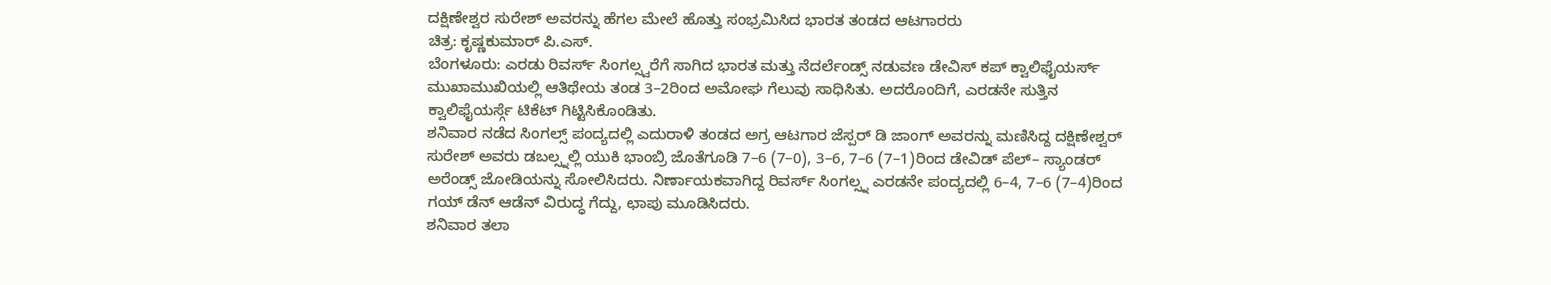ದಕ್ಷಿಣೇಶ್ವರ ಸುರೇಶ್ ಅವರನ್ನು ಹೆಗಲ ಮೇಲೆ ಹೊತ್ತು ಸಂಭ್ರಮಿಸಿದ ಭಾರತ ತಂಡದ ಆಟಗಾರರು
ಚಿತ್ರ: ಕೃಷ್ಣಕುಮಾರ್ ಪಿ.ಎಸ್.
ಬೆಂಗಳೂರು: ಎರಡು ರಿವರ್ಸ್ ಸಿಂಗಲ್ಸ್ವರೆಗೆ ಸಾಗಿದ ಭಾರತ ಮತ್ತು ನೆದರ್ಲೆಂಡ್ಸ್ ನಡುವಣ ಡೇವಿಸ್ ಕಪ್ ಕ್ವಾಲಿಫೈಯರ್ಸ್ ಮುಖಾಮುಖಿಯಲ್ಲಿ ಆತಿಥೇಯ ತಂಡ 3–2ರಿಂದ ಅಮೋಘ ಗೆಲುವು ಸಾಧಿಸಿತು. ಅದರೊಂದಿಗೆ, ಎರಡನೇ ಸುತ್ತಿನ ಕ್ವಾಲಿಫೈಯರ್ಸ್ಗೆ ಟಿಕೆಟ್ ಗಿಟ್ಟಿಸಿಕೊಂಡಿತು.
ಶನಿವಾರ ನಡೆದ ಸಿಂಗಲ್ಸ್ ಪಂದ್ಯದಲ್ಲಿ ಎದುರಾಳಿ ತಂಡದ ಅಗ್ರ ಆಟಗಾರ ಜೆಸ್ಪರ್ ಡಿ ಜಾಂಗ್ ಅವರನ್ನು ಮಣಿಸಿದ್ದ ದಕ್ಷಿಣೇಶ್ವರ್ ಸುರೇಶ್ ಅವರು ಡಬಲ್ಸ್ನಲ್ಲಿ ಯುಕಿ ಭಾಂಬ್ರಿ ಜೊತೆಗೂಡಿ 7–6 (7–0), 3–6, 7–6 (7–1)ರಿಂದ ಡೇವಿಡ್ ಪೆಲ್– ಸ್ಯಾಂಡರ್ ಅರೆಂಡ್ಸ್ ಜೋಡಿಯನ್ನು ಸೋಲಿಸಿದರು. ನಿರ್ಣಾಯಕವಾಗಿದ್ದ ರಿವರ್ಸ್ ಸಿಂಗಲ್ಸ್ನ ಎರಡನೇ ಪಂದ್ಯದಲ್ಲಿ 6–4, 7–6 (7–4)ರಿಂದ ಗಯ್ ಡೆನ್ ಆಡೆನ್ ವಿರುದ್ಧ ಗೆದ್ದು, ಛಾಪು ಮೂಡಿಸಿದರು.
ಶನಿವಾರ ತಲಾ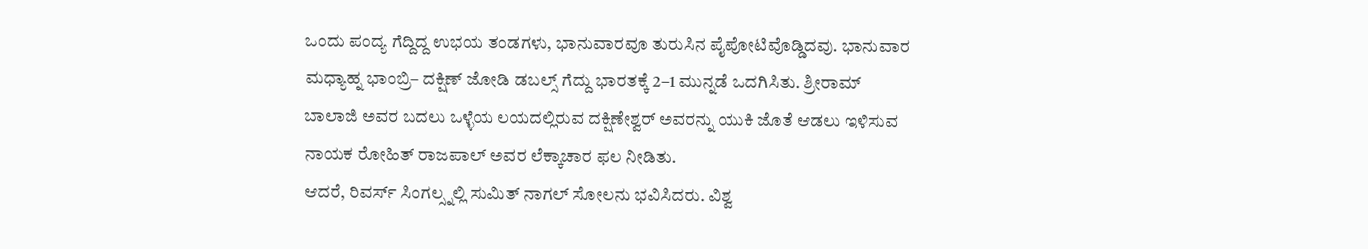ಒಂದು ಪಂದ್ಯ ಗೆದ್ದಿದ್ದ ಉಭಯ ತಂಡಗಳು, ಭಾನುವಾರವೂ ತುರುಸಿನ ಪೈಪೋಟಿವೊಡ್ಡಿದವು. ಭಾನುವಾರ ಮಧ್ಯಾಹ್ನ ಭಾಂಬ್ರಿ– ದಕ್ಷಿಣ್ ಜೋಡಿ ಡಬಲ್ಸ್ ಗೆದ್ದು ಭಾರತಕ್ಕೆ 2–1 ಮುನ್ನಡೆ ಒದಗಿಸಿತು. ಶ್ರೀರಾಮ್ ಬಾಲಾಜಿ ಅವರ ಬದಲು ಒಳ್ಳೆಯ ಲಯದಲ್ಲಿರುವ ದಕ್ಷಿಣೇಶ್ವರ್ ಅವರನ್ನು ಯುಕಿ ಜೊತೆ ಆಡಲು ಇಳಿಸುವ ನಾಯಕ ರೋಹಿತ್ ರಾಜಪಾಲ್ ಅವರ ಲೆಕ್ಕಾಚಾರ ಫಲ ನೀಡಿತು.
ಆದರೆ, ರಿವರ್ಸ್ ಸಿಂಗಲ್ಸ್ನಲ್ಲಿ ಸುಮಿತ್ ನಾಗಲ್ ಸೋಲನು ಭವಿಸಿದರು. ವಿಶ್ವ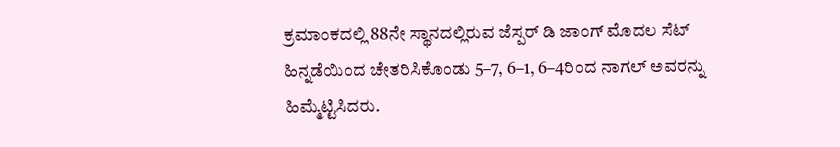ಕ್ರಮಾಂಕದಲ್ಲಿ 88ನೇ ಸ್ಥಾನದಲ್ಲಿರುವ ಜೆಸ್ಪರ್ ಡಿ ಜಾಂಗ್ ಮೊದಲ ಸೆಟ್ ಹಿನ್ನಡೆಯಿಂದ ಚೇತರಿಸಿಕೊಂಡು 5–7, 6–1, 6–4ರಿಂದ ನಾಗಲ್ ಅವರನ್ನು ಹಿಮ್ಮೆಟ್ಟಿಸಿದರು.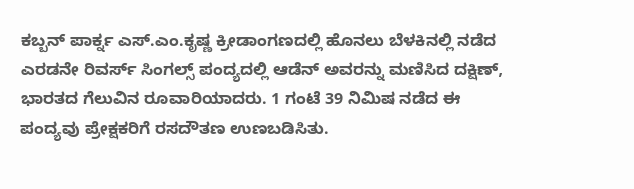ಕಬ್ಬನ್ ಪಾರ್ಕ್ನ ಎಸ್.ಎಂ.ಕೃಷ್ಣ ಕ್ರೀಡಾಂಗಣದಲ್ಲಿ ಹೊನಲು ಬೆಳಕಿನಲ್ಲಿ ನಡೆದ ಎರಡನೇ ರಿವರ್ಸ್ ಸಿಂಗಲ್ಸ್ ಪಂದ್ಯದಲ್ಲಿ ಆಡೆನ್ ಅವರನ್ನು ಮಣಿಸಿದ ದಕ್ಷಿಣ್, ಭಾರತದ ಗೆಲುವಿನ ರೂವಾರಿಯಾದರು. 1 ಗಂಟೆ 39 ನಿಮಿಷ ನಡೆದ ಈ ಪಂದ್ಯವು ಪ್ರೇಕ್ಷಕರಿಗೆ ರಸದೌತಣ ಉಣಬಡಿಸಿತು.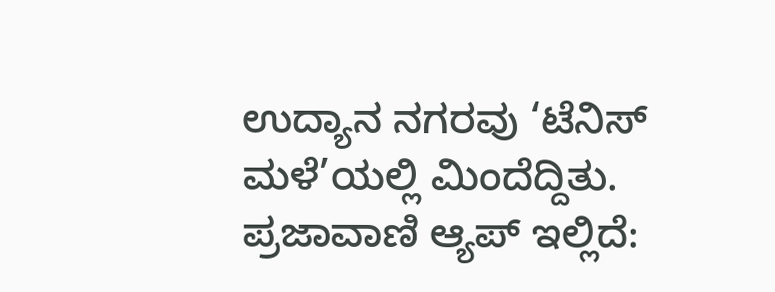ಉದ್ಯಾನ ನಗರವು ‘ಟೆನಿಸ್ ಮಳೆ’ಯಲ್ಲಿ ಮಿಂದೆದ್ದಿತು.
ಪ್ರಜಾವಾಣಿ ಆ್ಯಪ್ ಇಲ್ಲಿದೆ: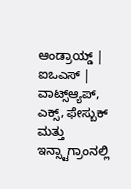ಆಂಡ್ರಾಯ್ಡ್ | ಐಒಎಸ್ | ವಾಟ್ಸ್ಆ್ಯಪ್, ಎಕ್ಸ್, ಫೇಸ್ಬುಕ್ ಮತ್ತು ಇನ್ಸ್ಟಾಗ್ರಾಂನಲ್ಲಿ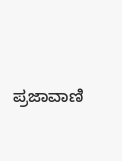ಪ್ರಜಾವಾಣಿ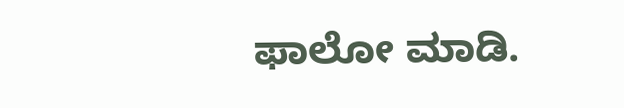ಫಾಲೋ ಮಾಡಿ.